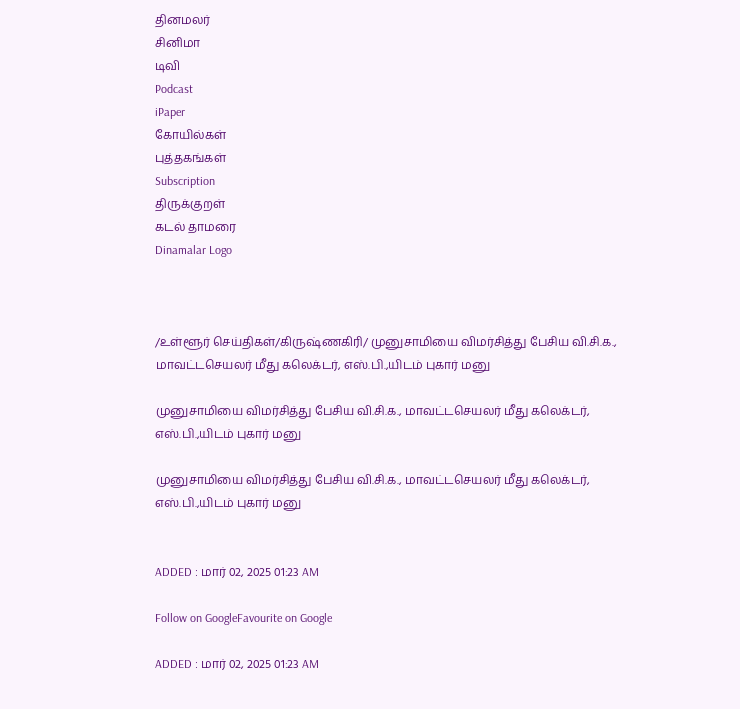தினமலர்
சினிமா
டிவி
Podcast
iPaper
கோயில்கள்
புத்தகங்கள்
Subscription
திருக்குறள்
கடல் தாமரை
Dinamalar Logo



/உள்ளூர் செய்திகள்/கிருஷ்ணகிரி/ முனுசாமியை விமர்சித்து பேசிய வி.சி.க., மாவட்டசெயலர் மீது கலெக்டர், எஸ்.பி.,யிடம் புகார் மனு

முனுசாமியை விமர்சித்து பேசிய வி.சி.க., மாவட்டசெயலர் மீது கலெக்டர், எஸ்.பி.,யிடம் புகார் மனு

முனுசாமியை விமர்சித்து பேசிய வி.சி.க., மாவட்டசெயலர் மீது கலெக்டர், எஸ்.பி.,யிடம் புகார் மனு


ADDED : மார் 02, 2025 01:23 AM

Follow on GoogleFavourite on Google

ADDED : மார் 02, 2025 01:23 AM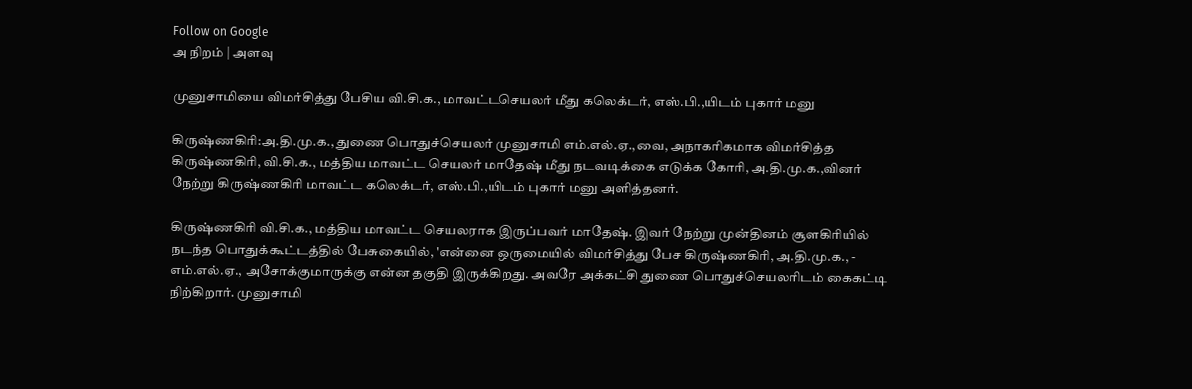Follow on Google
அ நிறம் | அளவு

முனுசாமியை விமர்சித்து பேசிய வி.சி.க., மாவட்டசெயலர் மீது கலெக்டர், எஸ்.பி.,யிடம் புகார் மனு

கிருஷ்ணகிரி:அ.தி.மு.க., துணை பொதுச்செயலர் முனுசாமி எம்.எல்.ஏ.,வை, அநாகரிகமாக விமர்சித்த கிருஷ்ணகிரி, வி.சி.க., மத்திய மாவட்ட செயலர் மாதேஷ் மீது நடவடிக்கை எடுக்க கோரி, அ.தி.மு.க.,வினர் நேற்று கிருஷ்ணகிரி மாவட்ட கலெக்டர், எஸ்.பி.,யிடம் புகார் மனு அளித்தனர்.

கிருஷ்ணகிரி வி.சி.க., மத்திய மாவட்ட செயலராக இருப்பவர் மாதேஷ். இவர் நேற்று முன்தினம் சூளகிரியில் நடந்த பொதுக்கூட்டத்தில் பேசுகையில், 'என்னை ஒருமையில் விமர்சித்து பேச கிருஷ்ணகிரி, அ.தி.மு.க., - எம்.எல்.ஏ., அசோக்குமாருக்கு என்ன தகுதி இருக்கிறது. அவரே அக்கட்சி துணை பொதுச்செயலரிடம் கைகட்டி நிற்கிறார். முனுசாமி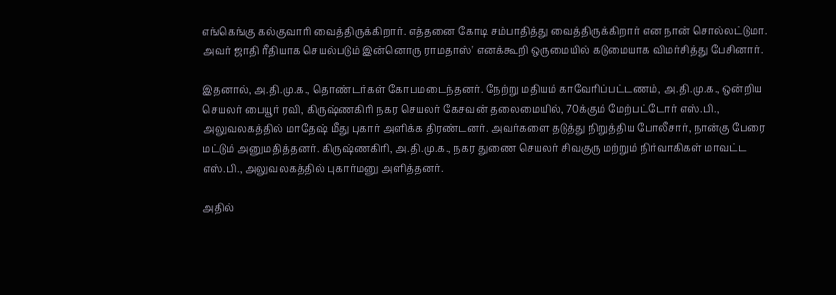எங்கெங்கு கல்குவாரி வைத்திருக்கிறார். எத்தனை கோடி சம்பாதித்து வைத்திருக்கிறார் என நான் சொல்லட்டுமா. அவர் ஜாதி ரீதியாக செயல்படும் இன்னொரு ராமதாஸ்' எனக்கூறி ஒருமையில் கடுமையாக விமர்சித்து பேசினார்.

இதனால், அ.தி.மு.க., தொண்டர்கள் கோபமடைந்தனர். நேற்று மதியம் காவேரிப்பட்டணம், அ.தி.மு.க., ஒன்றிய செயலர் பையூர் ரவி, கிருஷ்ணகிரி நகர செயலர் கேசவன் தலைமையில், 70க்கும் மேற்பட்டோர் எஸ்.பி., அலுவலகத்தில் மாதேஷ் மீது புகார் அளிக்க திரண்டனர். அவர்களை தடுத்து நிறுத்திய போலீசார், நான்கு பேரை மட்டும் அனுமதித்தனர். கிருஷ்ணகிரி, அ.தி.மு.க., நகர துணை செயலர் சிவகுரு மற்றும் நிர்வாகிகள் மாவட்ட எஸ்.பி., அலுவலகத்தில் புகார்மனு அளித்தனர்.

அதில்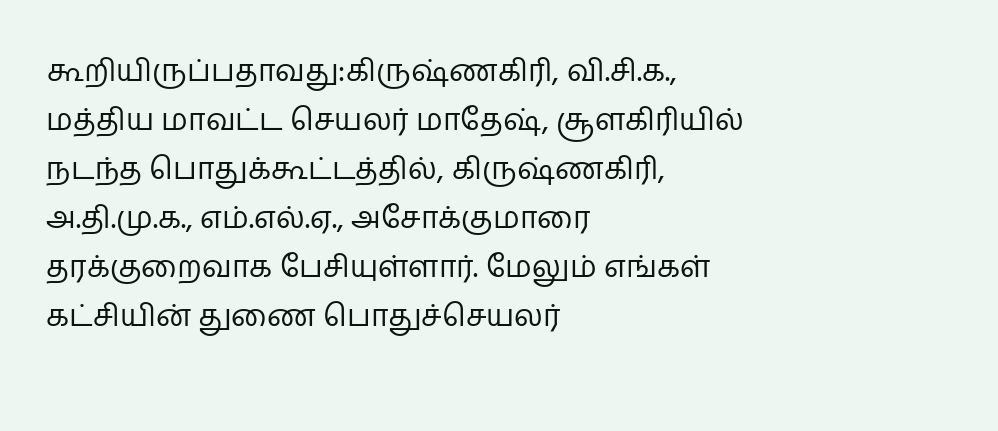கூறியிருப்பதாவது:கிருஷ்ணகிரி, வி.சி.க., மத்திய மாவட்ட செயலர் மாதேஷ், சூளகிரியில் நடந்த பொதுக்கூட்டத்தில், கிருஷ்ணகிரி, அ.தி.மு.க., எம்.எல்.ஏ., அசோக்குமாரை தரக்குறைவாக பேசியுள்ளார். மேலும் எங்கள் கட்சியின் துணை பொதுச்செயலர்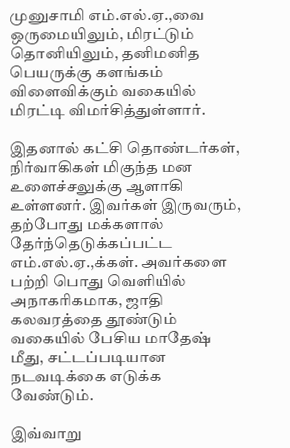முனுசாமி எம்.எல்.ஏ.,வை ஒருமையிலும், மிரட்டும் தொனியிலும், தனிமனித பெயருக்கு களங்கம் விளைவிக்கும் வகையில் மிரட்டி விமர்சித்துள்ளார்.

இதனால் கட்சி தொண்டர்கள், நிர்வாகிகள் மிகுந்த மன உளைச்சலுக்கு ஆளாகி உள்ளனர். இவர்கள் இருவரும், தற்போது மக்களால் தேர்ந்தெடுக்கப்பட்ட எம்.எல்.ஏ.,க்கள். அவர்களை பற்றி பொது வெளியில் அநாகரிகமாக, ஜாதி கலவரத்தை தூண்டும் வகையில் பேசிய மாதேஷ் மீது, சட்டப்படியான நடவடிக்கை எடுக்க வேண்டும்.

இவ்வாறு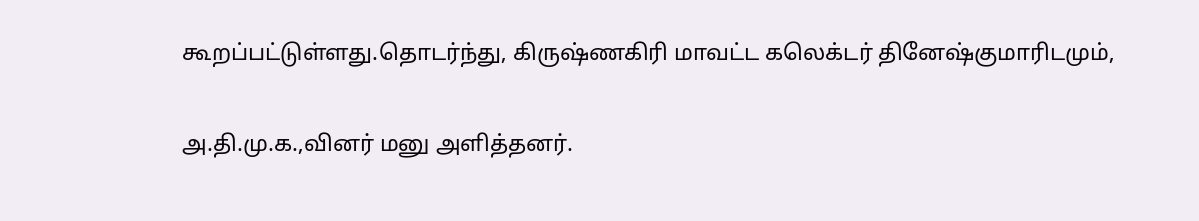கூறப்பட்டுள்ளது.தொடர்ந்து, கிருஷ்ணகிரி மாவட்ட கலெக்டர் தினேஷ்குமாரிடமும்,

அ.தி.மு.க.,வினர் மனு அளித்தனர்.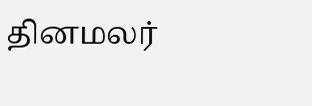தினமலர்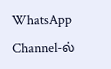WhatsApp Channel-ல்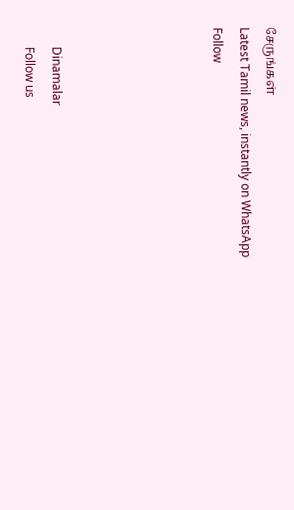சேருங்கள்
Latest Tamil news, instantly on WhatsApp
Follow





      Dinamalar
      Follow us